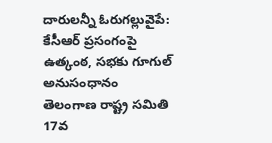దారులన్నీ ఓరుగల్లువైపే: కేసీఆర్ ప్రసంగంపై ఉత్కంఠ, సభకు గూగుల్ అనుసంధానం
తెలంగాణ రాష్ట్ర సమితి 17వ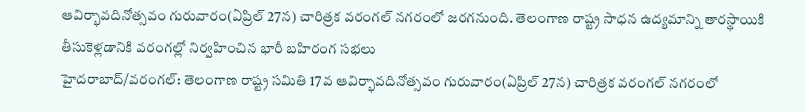ఆవిర్భావదినోత్సవం గురువారం(ఏప్రిల్ 27న) చారిత్రక వరంగల్ నగరంలో జరగనుంది. తెలంగాణ రాష్ట్ర సాధన ఉద్యమాన్ని తారస్థాయికి తీసుకెళ్లడానికి వరంగల్లో నిర్వహించిన భారీ బహిరంగ సభలు
హైదరాబాద్/వరంగల్: తెలంగాణ రాష్ట్ర సమితి 17వ ఆవిర్భావదినోత్సవం గురువారం(ఏప్రిల్ 27న) చారిత్రక వరంగల్ నగరంలో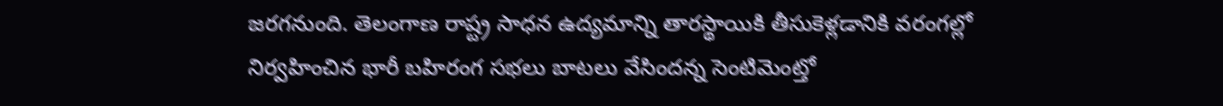జరగనుంది. తెలంగాణ రాష్ట్ర సాధన ఉద్యమాన్ని తారస్థాయికి తీసుకెళ్లడానికి వరంగల్లో నిర్వహించిన భారీ బహిరంగ సభలు బాటలు వేసిందన్న సెంటిమెంట్తో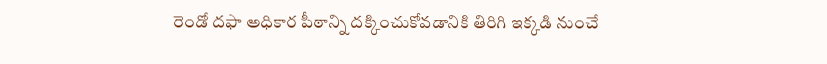రెండో దఫా అధికార పీఠాన్ని దక్కించుకోవడానికి తిరిగి ఇక్కడి నుంచే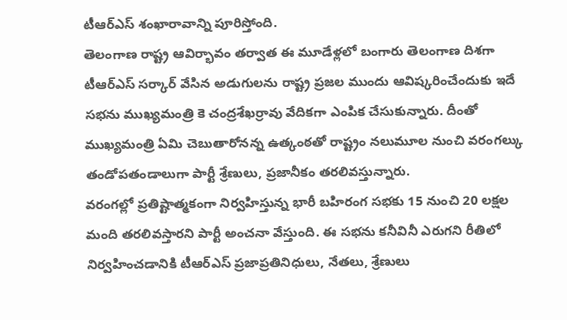టీఆర్ఎస్ శంఖారావాన్ని పూరిస్తోంది.
తెలంగాణ రాష్ట్ర ఆవిర్భావం తర్వాత ఈ మూడేళ్లలో బంగారు తెలంగాణ దిశగా టీఆర్ఎస్ సర్కార్ వేసిన అడుగులను రాష్ట్ర ప్రజల ముందు ఆవిష్కరించేందుకు ఇదే సభను ముఖ్యమంత్రి కె చంద్రశేఖర్రావు వేదికగా ఎంపిక చేసుకున్నారు. దీంతో ముఖ్యమంత్రి ఏమి చెబుతారోనన్న ఉత్కంఠతో రాష్ట్రం నలుమూల నుంచి వరంగల్కు తండోపతండాలుగా పార్టీ శ్రేణులు, ప్రజానీకం తరలివస్తున్నారు.
వరంగల్లో ప్రతిష్టాత్మకంగా నిర్వహిస్తున్న భారీ బహిరంగ సభకు 15 నుంచి 20 లక్షల మంది తరలివస్తారని పార్టీ అంచనా వేస్తుంది. ఈ సభను కనీవినీ ఎరుగని రీతిలో నిర్వహించడానికి టీఆర్ఎస్ ప్రజాప్రతినిధులు, నేతలు, శ్రేణులు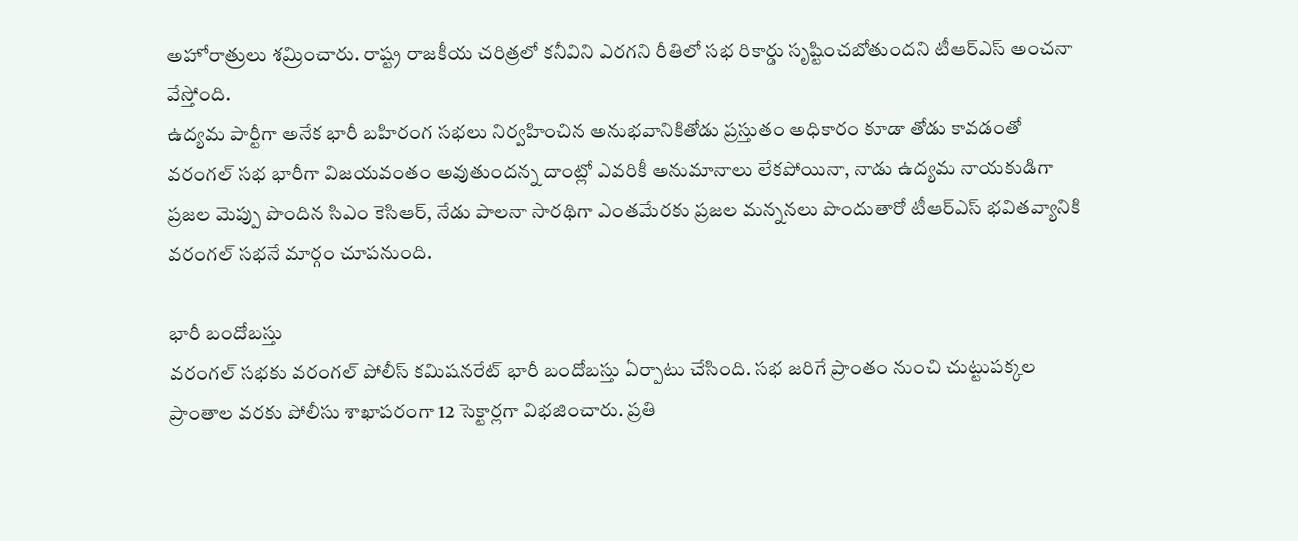అహోరాత్రులు శమ్రించారు. రాష్ట్ర రాజకీయ చరిత్రలో కనీవిని ఎరగని రీతిలో సభ రికార్డు సృష్టించబోతుందని టీఆర్ఎస్ అంచనా వేస్తోంది.
ఉద్యమ పార్టీగా అనేక భారీ బహిరంగ సభలు నిర్వహించిన అనుభవానికితోడు ప్రస్తుతం అధికారం కూడా తోడు కావడంతో వరంగల్ సభ భారీగా విజయవంతం అవుతుందన్న దాంట్లో ఎవరికీ అనుమానాలు లేకపోయినా, నాడు ఉద్యమ నాయకుడిగా ప్రజల మెప్పు పొందిన సిఎం కెసిఆర్, నేడు పాలనా సారథిగా ఎంతమేరకు ప్రజల మన్ననలు పొందుతారో టీఆర్ఎస్ భవితవ్యానికి వరంగల్ సభనే మార్గం చూపనుంది.

భారీ బందోబస్తు
వరంగల్ సభకు వరంగల్ పోలీస్ కమిషనరేట్ భారీ బందోబస్తు ఏర్పాటు చేసింది. సభ జరిగే ప్రాంతం నుంచి చుట్టుపక్కల ప్రాంతాల వరకు పోలీసు శాఖాపరంగా 12 సెక్టార్లగా విభజించారు. ప్రతి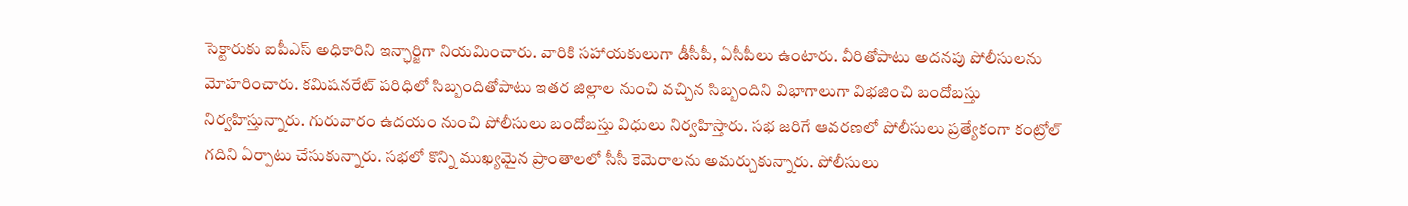సెక్టారుకు ఐపీఎస్ అధికారిని ఇన్ఛార్జిగా నియమించారు. వారికి సహాయకులుగా డీసీపీ, ఏసీపీలు ఉంటారు. వీరితోపాటు అదనపు పోలీసులను మోహరించారు. కమిషనరేట్ పరిధిలో సిబ్బందితోపాటు ఇతర జిల్లాల నుంచి వచ్చిన సిబ్బందిని విభాగాలుగా విభజించి బందోబస్తు నిర్వహిస్తున్నారు. గురువారం ఉదయం నుంచి పోలీసులు బందోబస్తు విధులు నిర్వహిస్తారు. సభ జరిగే ఆవరణలో పోలీసులు ప్రత్యేకంగా కంట్రోల్ గదిని ఏర్పాటు చేసుకున్నారు. సభలో కొన్ని ముఖ్యమైన ప్రాంతాలలో సీసీ కెమెరాలను అమర్చుకున్నారు. పోలీసులు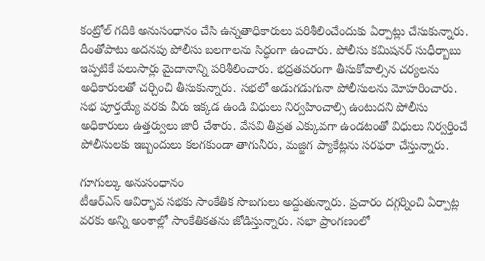కంట్రోల్ గదికి అనుసంధానం చేసి ఉన్నతాధికారులు పరిశీలించేందుకు ఏర్పాట్లు చేసుకున్నారు. దీంతోపాటు అదనపు పోలీసు బలగాలను సిద్ధంగా ఉంచారు. పోలీసు కమిషనర్ సుధీర్బాబు ఇప్పటికే పలుసార్లు మైదానాన్ని పరిశీలించారు. భద్రతపరంగా తీసుకోవాల్సిన చర్యలను అధికారులతో చర్చించి తీసుకున్నారు. సభలో అడుగడుగునా పోలీసులను మోహరించారు. సభ పూర్తయ్యే వరకు వీరు ఇక్కడ ఉండి విధులు నిర్వహించాల్సి ఉంటుదని పోలీసు అధికారులు ఉత్తర్వులు జారీ చేశారు. వేసవి తీవ్రత ఎక్కువగా ఉండటంతో విధులు నిర్వర్తించే పోలీసులకు ఇబ్బందులు కలగకుండా తాగునీరు, మజ్జిగ ప్యాకేట్లను సరఫరా చేస్తున్నారు.

గూగుల్కు అనుసంధానం
టీఆర్ఎస్ ఆవిర్భావ సభకు సాంకేతిక సొబగులు అద్దుతున్నారు. ప్రచారం దగ్గర్నించి ఏర్పాట్ల వరకు అన్ని అంశాల్లో సాంకేతికతను జోడిస్తున్నారు. సభా ప్రాంగణంలో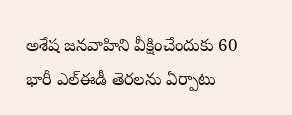అశేష జనవాహిని వీక్షించేందుకు 60 భారీ ఎల్ఈడీ తెరలను ఏర్పాటు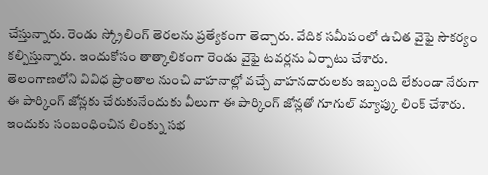చేస్తున్నారు. రెండు స్క్రోలింగ్ తెరలను ప్రత్యేకంగా తెచ్చారు. వేదిక సమీపంలో ఉచిత వైఫై సౌకర్యం కల్పిస్తున్నారు. ఇందుకోసం తాత్కాలికంగా రెండు వైఫై టవర్లను ఏర్పాటు చేశారు.
తెలంగాణలోని వివిధ ప్రాంతాల నుంచి వాహనాల్లో వచ్చే వాహనదారులకు ఇబ్బంది లేకుండా నేరుగా ఈ పార్కింగ్ జోన్లకు చేరుకునేందుకు వీలుగా ఈ పార్కింగ్ జోన్లతో గూగుల్ మ్యాప్కు లింక్ చేశారు. ఇందుకు సంబంధించిన లింక్ను సభ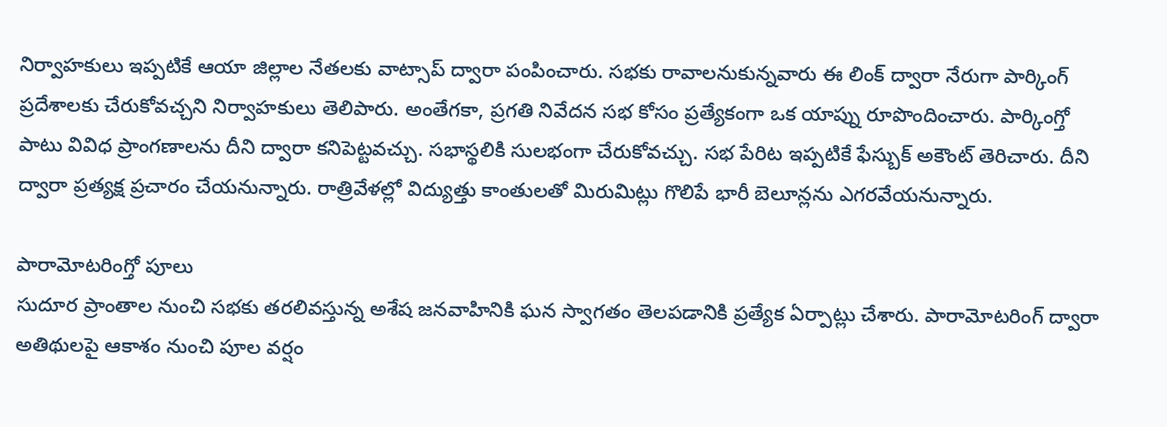నిర్వాహకులు ఇప్పటికే ఆయా జిల్లాల నేతలకు వాట్సాప్ ద్వారా పంపించారు. సభకు రావాలనుకున్నవారు ఈ లింక్ ద్వారా నేరుగా పార్కింగ్ ప్రదేశాలకు చేరుకోవచ్చని నిర్వాహకులు తెలిపారు. అంతేగకా, ప్రగతి నివేదన సభ కోసం ప్రత్యేకంగా ఒక యాప్ను రూపొందించారు. పార్కింగ్తో పాటు వివిధ ప్రాంగణాలను దీని ద్వారా కనిపెట్టవచ్చు. సభాస్థలికి సులభంగా చేరుకోవచ్చు. సభ పేరిట ఇప్పటికే ఫేస్బుక్ అకౌంట్ తెరిచారు. దీని ద్వారా ప్రత్యక్ష ప్రచారం చేయనున్నారు. రాత్రివేళల్లో విద్యుత్తు కాంతులతో మిరుమిట్లు గొలిపే భారీ బెలూన్లను ఎగరవేయనున్నారు.

పారామోటరింగ్తో పూలు
సుదూర ప్రాంతాల నుంచి సభకు తరలివస్తున్న అశేష జనవాహినికి ఘన స్వాగతం తెలపడానికి ప్రత్యేక ఏర్పాట్లు చేశారు. పారామోటరింగ్ ద్వారా అతిథులపై ఆకాశం నుంచి పూల వర్షం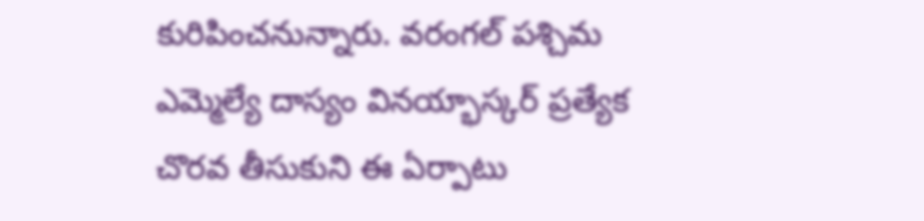కురిపించనున్నారు. వరంగల్ పశ్చిమ ఎమ్మెల్యే దాస్యం వినయ్భాస్కర్ ప్రత్యేక చొరవ తీసుకుని ఈ ఏర్పాటు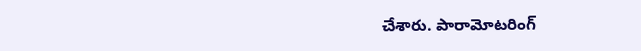చేశారు. పారామోటరింగ్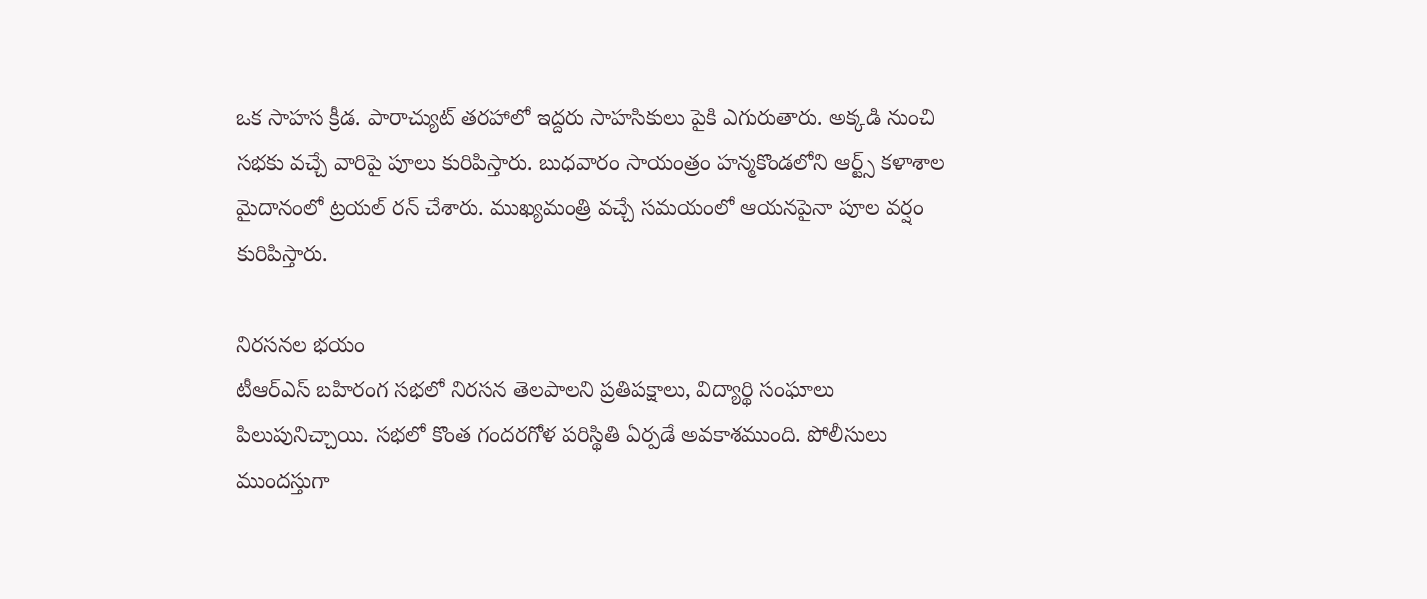ఒక సాహస క్రీడ. పారాచ్యుట్ తరహాలో ఇద్దరు సాహసికులు పైకి ఎగురుతారు. అక్కడి నుంచి సభకు వచ్చే వారిపై పూలు కురిపిస్తారు. బుధవారం సాయంత్రం హన్మకొండలోని ఆర్ట్స్ కళాశాల మైదానంలో ట్రయల్ రన్ చేశారు. ముఖ్యమంత్రి వచ్చే సమయంలో ఆయనపైనా పూల వర్షం కురిపిస్తారు.

నిరసనల భయం
టీఆర్ఎస్ బహిరంగ సభలో నిరసన తెలపాలని ప్రతిపక్షాలు, విద్యార్థి సంఘాలు పిలుపునిచ్చాయి. సభలో కొంత గందరగోళ పరిస్థితి ఏర్పడే అవకాశముంది. పోలీసులు ముందస్తుగా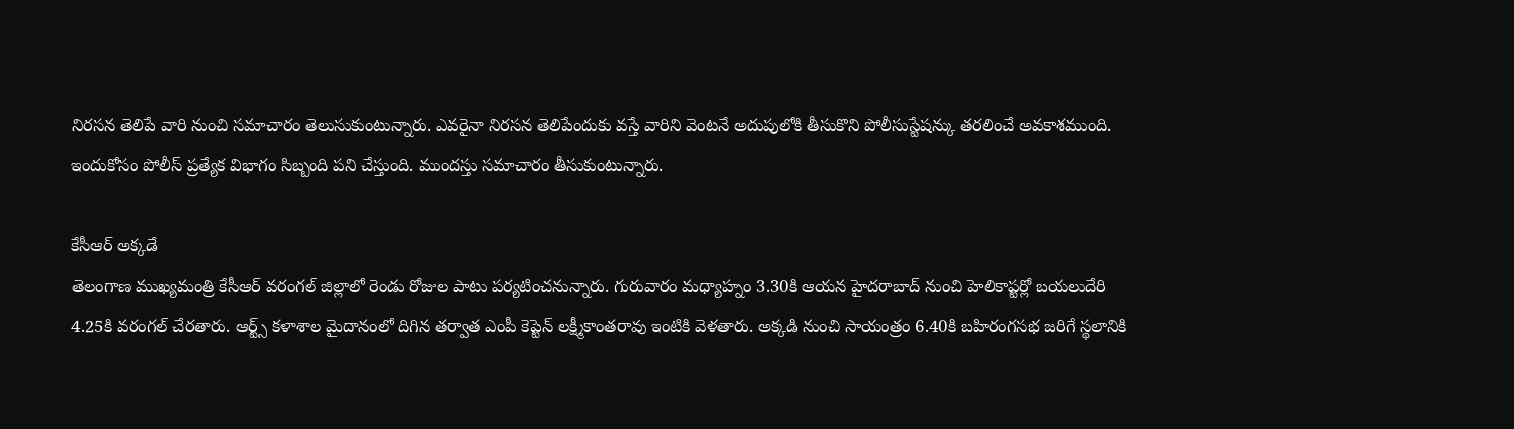నిరసన తెలిపే వారి నుంచి సమాచారం తెలుసుకుంటున్నారు. ఎవరైనా నిరసన తెలిపేందుకు వస్తే వారిని వెంటనే అదుపులోకి తీసుకొని పోలీసుస్టేషన్కు తరలించే అవకాశముంది. ఇందుకోసం పోలీస్ ప్రత్యేక విభాగం సిబ్బంది పని చేస్తుంది. ముందస్తు సమాచారం తీసుకుంటున్నారు.

కేసీఆర్ అక్కడే
తెలంగాణ ముఖ్యమంత్రి కేసీఆర్ వరంగల్ జిల్లాలో రెండు రోజుల పాటు పర్యటించనున్నారు. గురువారం మధ్యాహ్నం 3.30కి ఆయన హైదరాబాద్ నుంచి హెలికాప్టర్లో బయలుదేరి 4.25కి వరంగల్ చేరతారు. ఆర్ట్స్ కళాశాల మైదానంలో దిగిన తర్వాత ఎంపీ కెప్టెన్ లక్ష్మీకాంతరావు ఇంటికి వెళతారు. అక్కడి నుంచి సాయంత్రం 6.40కి బహిరంగసభ జరిగే స్థలానికి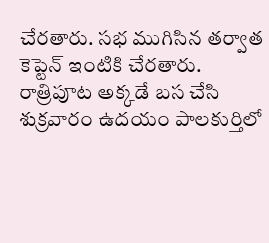చేరతారు. సభ ముగిసిన తర్వాత కెప్టెన్ ఇంటికి చేరతారు. రాత్రిపూట అక్కడే బస చేసి శుక్రవారం ఉదయం పాలకుర్తిలో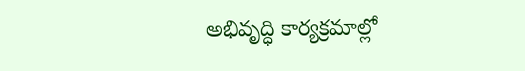అభివృద్ధి కార్యక్రమాల్లో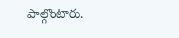పాల్గొంటారు.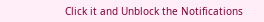Click it and Unblock the Notifications